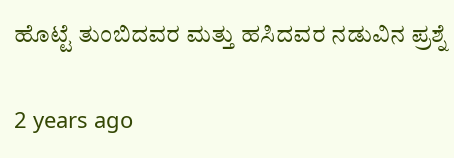ಹೊಟ್ಟೆ ತುಂಬಿದವರ ಮತ್ತು ಹಸಿದವರ ನಡುವಿನ ಪ್ರಶ್ನೆ

2 years ago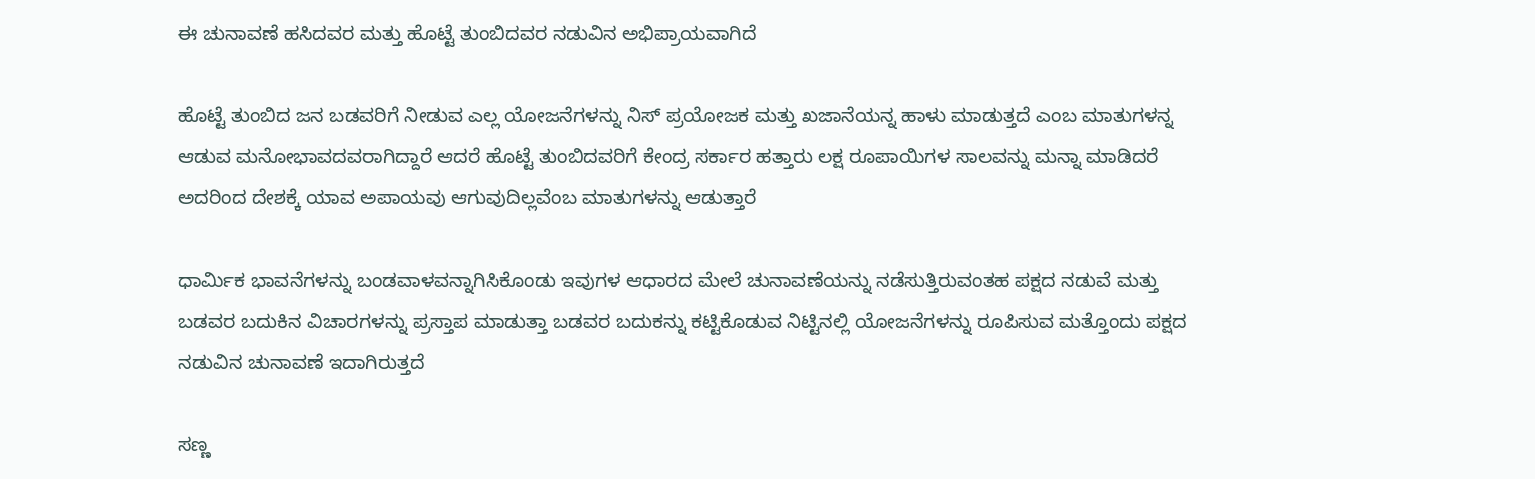ಈ ಚುನಾವಣೆ ಹಸಿದವರ ಮತ್ತು ಹೊಟ್ಟೆ ತುಂಬಿದವರ ನಡುವಿನ ಅಭಿಪ್ರಾಯವಾಗಿದೆ

ಹೊಟ್ಟೆ ತುಂಬಿದ ಜನ ಬಡವರಿಗೆ ನೀಡುವ ಎಲ್ಲ ಯೋಜನೆಗಳನ್ನು ನಿಸ್ ಪ್ರಯೋಜಕ ಮತ್ತು ಖಜಾನೆಯನ್ನ ಹಾಳು ಮಾಡುತ್ತದೆ ಎಂಬ ಮಾತುಗಳನ್ನ ಆಡುವ ಮನೋಭಾವದವರಾಗಿದ್ದಾರೆ ಆದರೆ ಹೊಟ್ಟೆ ತುಂಬಿದವರಿಗೆ ಕೇಂದ್ರ ಸರ್ಕಾರ ಹತ್ತಾರು ಲಕ್ಷ ರೂಪಾಯಿಗಳ ಸಾಲವನ್ನು ಮನ್ನಾ ಮಾಡಿದರೆ ಅದರಿಂದ ದೇಶಕ್ಕೆ ಯಾವ ಅಪಾಯವು ಆಗುವುದಿಲ್ಲವೆಂಬ ಮಾತುಗಳನ್ನು ಆಡುತ್ತಾರೆ

ಧಾರ್ಮಿಕ ಭಾವನೆಗಳನ್ನು ಬಂಡವಾಳವನ್ನಾಗಿಸಿಕೊಂಡು ಇವುಗಳ ಆಧಾರದ ಮೇಲೆ ಚುನಾವಣೆಯನ್ನು ನಡೆಸುತ್ತಿರುವಂತಹ ಪಕ್ಷದ ನಡುವೆ ಮತ್ತು ಬಡವರ ಬದುಕಿನ ವಿಚಾರಗಳನ್ನು ಪ್ರಸ್ತಾಪ ಮಾಡುತ್ತಾ ಬಡವರ ಬದುಕನ್ನು ಕಟ್ಟಿಕೊಡುವ ನಿಟ್ಟಿನಲ್ಲಿ ಯೋಜನೆಗಳನ್ನು ರೂಪಿಸುವ ಮತ್ತೊಂದು ಪಕ್ಷದ ನಡುವಿನ ಚುನಾವಣೆ ಇದಾಗಿರುತ್ತದೆ

ಸಣ್ಣ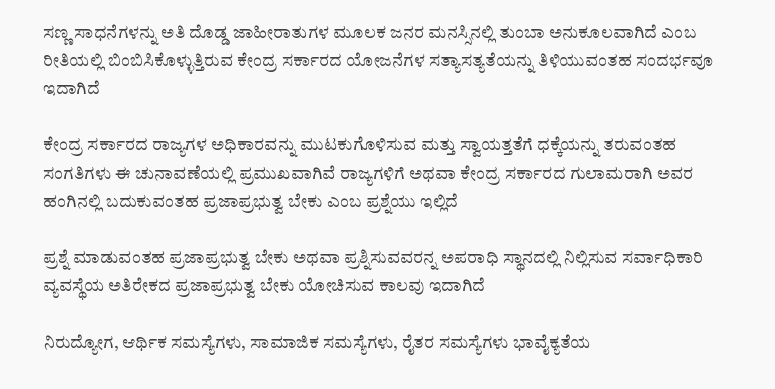ಸಣ್ಣ ಸಾಧನೆಗಳನ್ನು ಅತಿ ದೊಡ್ಡ ಜಾಹೀರಾತುಗಳ ಮೂಲಕ ಜನರ ಮನಸ್ಸಿನಲ್ಲಿ ತುಂಬಾ ಅನುಕೂಲವಾಗಿದೆ ಎಂಬ ರೀತಿಯಲ್ಲಿ ಬಿಂಬಿಸಿಕೊಳ್ಳುತ್ತಿರುವ ಕೇಂದ್ರ ಸರ್ಕಾರದ ಯೋಜನೆಗಳ ಸತ್ಯಾಸತ್ಯತೆಯನ್ನು ತಿಳಿಯುವಂತಹ ಸಂದರ್ಭವೂ ಇದಾಗಿದೆ

ಕೇಂದ್ರ ಸರ್ಕಾರದ ರಾಜ್ಯಗಳ ಅಧಿಕಾರವನ್ನು ಮುಟಕುಗೊಳಿಸುವ ಮತ್ತು ಸ್ವಾಯತ್ತತೆಗೆ ಧಕ್ಕೆಯನ್ನು ತರುವಂತಹ ಸಂಗತಿಗಳು ಈ ಚುನಾವಣೆಯಲ್ಲಿ ಪ್ರಮುಖವಾಗಿವೆ ರಾಜ್ಯಗಳಿಗೆ ಅಥವಾ ಕೇಂದ್ರ ಸರ್ಕಾರದ ಗುಲಾಮರಾಗಿ ಅವರ ಹಂಗಿನಲ್ಲಿ ಬದುಕುವಂತಹ ಪ್ರಜಾಪ್ರಭುತ್ವ ಬೇಕು ಎಂಬ ಪ್ರಶ್ನೆಯು ಇಲ್ಲಿದೆ

ಪ್ರಶ್ನೆ ಮಾಡುವಂತಹ ಪ್ರಜಾಪ್ರಭುತ್ವ ಬೇಕು ಅಥವಾ ಪ್ರಶ್ನಿಸುವವರನ್ನ ಅಪರಾಧಿ ಸ್ಥಾನದಲ್ಲಿ ನಿಲ್ಲಿಸುವ ಸರ್ವಾಧಿಕಾರಿ ವ್ಯವಸ್ಥೆಯ ಅತಿರೇಕದ ಪ್ರಜಾಪ್ರಭುತ್ವ ಬೇಕು ಯೋಚಿಸುವ ಕಾಲವು ಇದಾಗಿದೆ

ನಿರುದ್ಯೋಗ, ಆರ್ಥಿಕ ಸಮಸ್ಯೆಗಳು, ಸಾಮಾಜಿಕ ಸಮಸ್ಯೆಗಳು, ರೈತರ ಸಮಸ್ಯೆಗಳು ಭಾವೈಕ್ಯತೆಯ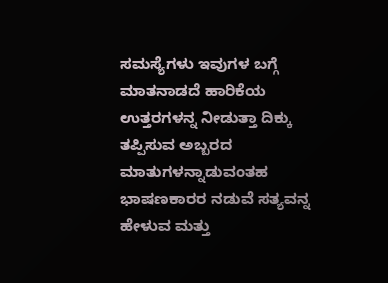ಸಮಸ್ಯೆಗಳು ಇವುಗಳ ಬಗ್ಗೆ ಮಾತನಾಡದೆ ಹಾರಿಕೆಯ ಉತ್ತರಗಳನ್ನ ನೀಡುತ್ತಾ ದಿಕ್ಕು ತಪ್ಪಿಸುವ ಅಬ್ಬರದ ಮಾತುಗಳನ್ನಾಡುವಂತಹ ಭಾಷಣಕಾರರ ನಡುವೆ ಸತ್ಯವನ್ನ ಹೇಳುವ ಮತ್ತು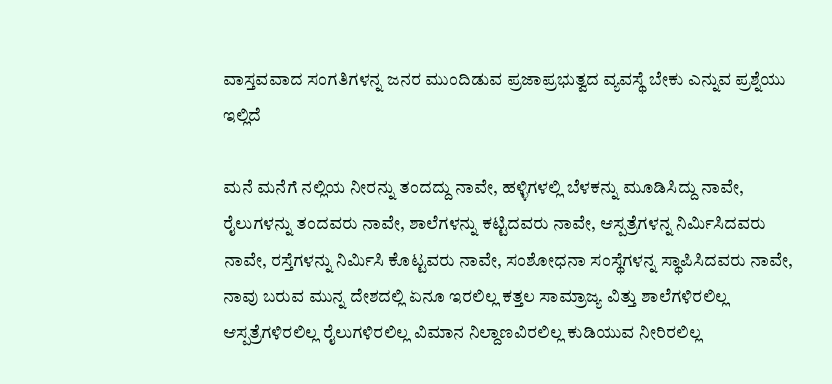ವಾಸ್ತವವಾದ ಸಂಗತಿಗಳನ್ನ ಜನರ ಮುಂದಿಡುವ ಪ್ರಜಾಪ್ರಭುತ್ವದ ವ್ಯವಸ್ಥೆ ಬೇಕು ಎನ್ನುವ ಪ್ರಶ್ನೆಯು ಇಲ್ಲಿದೆ

ಮನೆ ಮನೆಗೆ ನಲ್ಲಿಯ ನೀರನ್ನು ತಂದದ್ದು ನಾವೇ, ಹಳ್ಳಿಗಳಲ್ಲಿ ಬೆಳಕನ್ನು ಮೂಡಿಸಿದ್ದು ನಾವೇ, ರೈಲುಗಳನ್ನು ತಂದವರು ನಾವೇ, ಶಾಲೆಗಳನ್ನು ಕಟ್ಟಿದವರು ನಾವೇ, ಆಸ್ಪತ್ರೆಗಳನ್ನ ನಿರ್ಮಿಸಿದವರು ನಾವೇ, ರಸ್ತೆಗಳನ್ನು ನಿರ್ಮಿಸಿ ಕೊಟ್ಟವರು ನಾವೇ, ಸಂಶೋಧನಾ ಸಂಸ್ಥೆಗಳನ್ನ ಸ್ಥಾಪಿಸಿದವರು ನಾವೇ, ನಾವು ಬರುವ ಮುನ್ನ ದೇಶದಲ್ಲಿ ಏನೂ ಇರಲಿಲ್ಲ ಕತ್ತಲ ಸಾಮ್ರಾಜ್ಯ ವಿತ್ತು ಶಾಲೆಗಳಿರಲಿಲ್ಲ ಆಸ್ಪತ್ರೆಗಳಿರಲಿಲ್ಲ ರೈಲುಗಳಿರಲಿಲ್ಲ ವಿಮಾನ ನಿಲ್ದಾಣವಿರಲಿಲ್ಲ ಕುಡಿಯುವ ನೀರಿರಲಿಲ್ಲ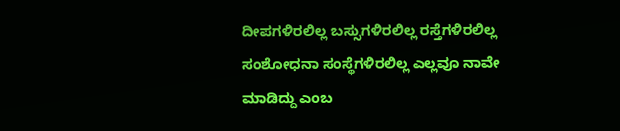ದೀಪಗಳಿರಲಿಲ್ಲ ಬಸ್ಸುಗಳಿರಲಿಲ್ಲ ರಸ್ತೆಗಳಿರಲಿಲ್ಲ ಸಂಶೋಧನಾ ಸಂಸ್ಥೆಗಳಿರಲಿಲ್ಲ ಎಲ್ಲವೂ ನಾವೇ ಮಾಡಿದ್ದು ಎಂಬ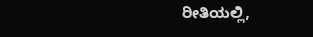ರೀತಿಯಲ್ಲಿ,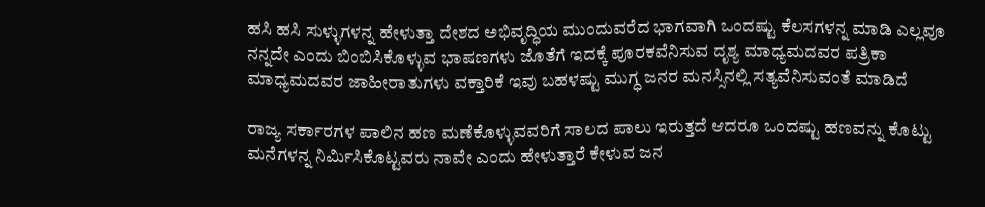ಹಸಿ ಹಸಿ ಸುಳ್ಳುಗಳನ್ನ ಹೇಳುತ್ತಾ ದೇಶದ ಅಭಿವೃದ್ಧಿಯ ಮುಂದುವರೆದ ಭಾಗವಾಗಿ ಒಂದಷ್ಟು ಕೆಲಸಗಳನ್ನ ಮಾಡಿ ಎಲ್ಲವೂ ನನ್ನದೇ ಎಂದು ಬಿಂಬಿಸಿಕೊಳ್ಳುವ ಭಾಷಣಗಳು ಜೊತೆಗೆ ಇದಕ್ಕೆ ಪೂರಕವೆನಿಸುವ ದೃಶ್ಯ ಮಾಧ್ಯಮದವರ ಪತ್ರಿಕಾ ಮಾಧ್ಯಮದವರ ಜಾಹೀರಾತುಗಳು ವಕ್ತಾರಿಕೆ ಇವು ಬಹಳಷ್ಟು ಮುಗ್ಧ ಜನರ ಮನಸ್ಸಿನಲ್ಲಿ ಸತ್ಯವೆನಿಸುವಂತೆ ಮಾಡಿದೆ

ರಾಜ್ಯ ಸರ್ಕಾರಗಳ ಪಾಲಿನ ಹಣ ಮಣೆಕೊಳ್ಳುವವರಿಗೆ ಸಾಲದ ಪಾಲು ಇರುತ್ತದೆ ಆದರೂ ಒಂದಷ್ಟು ಹಣವನ್ನು ಕೊಟ್ಟು ಮನೆಗಳನ್ನ ನಿರ್ಮಿಸಿಕೊಟ್ಟವರು ನಾವೇ ಎಂದು ಹೇಳುತ್ತಾರೆ ಕೇಳುವ ಜನ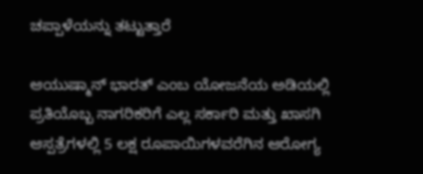ಚಪ್ಪಾಳೆಯನ್ನು ತಟ್ಟುತ್ತಾರೆ

ಆಯುಷ್ಮಾನ್ ಭಾರತ್ ಎಂಬ ಯೋಜನೆಯ ಅಡಿಯಲ್ಲಿ ಪ್ರತಿಯೊಬ್ಬ ನಾಗರಿಕರಿಗೆ ಎಲ್ಲ ಸರ್ಕಾರಿ ಮತ್ತು ಖಾಸಗಿ ಆಸ್ಪತ್ರೆಗಳಲ್ಲಿ 5 ಲಕ್ಷ ರೂಪಾಯಿಗಳವರೆಗಿನ ಆರೋಗ್ಯ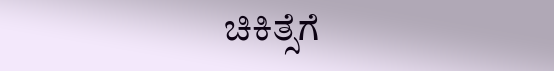ಚಿಕಿತ್ಸೆಗೆ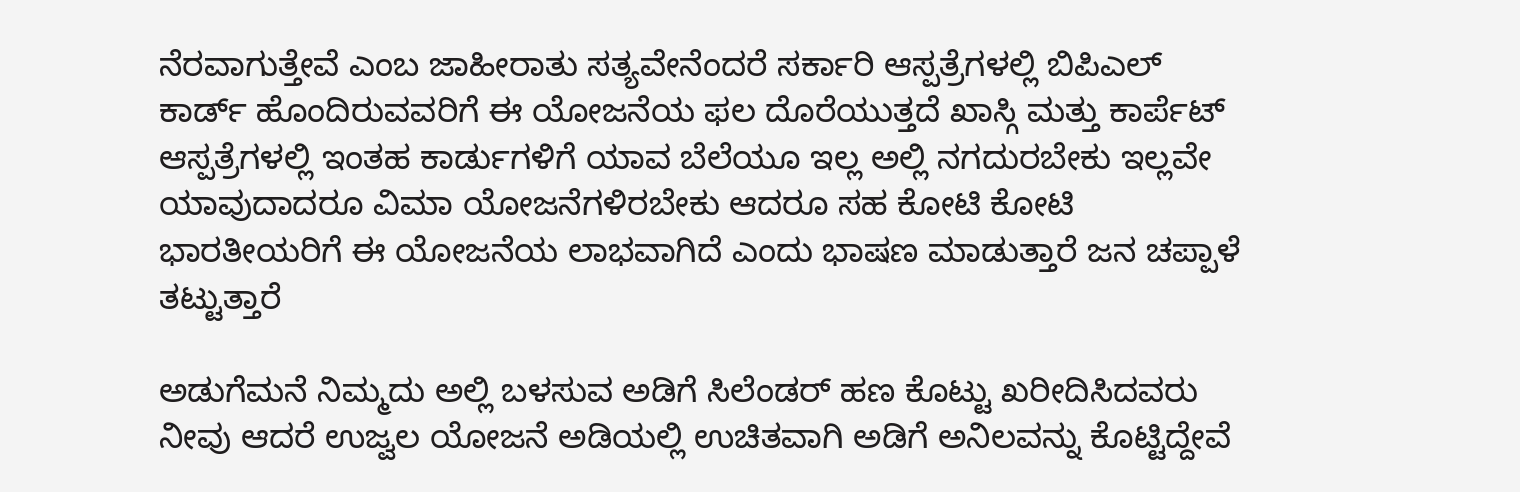ನೆರವಾಗುತ್ತೇವೆ ಎಂಬ ಜಾಹೀರಾತು ಸತ್ಯವೇನೆಂದರೆ ಸರ್ಕಾರಿ ಆಸ್ಪತ್ರೆಗಳಲ್ಲಿ ಬಿಪಿಎಲ್ ಕಾರ್ಡ್ ಹೊಂದಿರುವವರಿಗೆ ಈ ಯೋಜನೆಯ ಫಲ ದೊರೆಯುತ್ತದೆ ಖಾಸ್ಗಿ ಮತ್ತು ಕಾರ್ಪೆಟ್ ಆಸ್ಪತ್ರೆಗಳಲ್ಲಿ ಇಂತಹ ಕಾರ್ಡುಗಳಿಗೆ ಯಾವ ಬೆಲೆಯೂ ಇಲ್ಲ ಅಲ್ಲಿ ನಗದುರಬೇಕು ಇಲ್ಲವೇ ಯಾವುದಾದರೂ ವಿಮಾ ಯೋಜನೆಗಳಿರಬೇಕು ಆದರೂ ಸಹ ಕೋಟಿ ಕೋಟಿ ಭಾರತೀಯರಿಗೆ ಈ ಯೋಜನೆಯ ಲಾಭವಾಗಿದೆ ಎಂದು ಭಾಷಣ ಮಾಡುತ್ತಾರೆ ಜನ ಚಪ್ಪಾಳೆ ತಟ್ಟುತ್ತಾರೆ

ಅಡುಗೆಮನೆ ನಿಮ್ಮದು ಅಲ್ಲಿ ಬಳಸುವ ಅಡಿಗೆ ಸಿಲೆಂಡರ್ ಹಣ ಕೊಟ್ಟು ಖರೀದಿಸಿದವರು ನೀವು ಆದರೆ ಉಜ್ವಲ ಯೋಜನೆ ಅಡಿಯಲ್ಲಿ ಉಚಿತವಾಗಿ ಅಡಿಗೆ ಅನಿಲವನ್ನು ಕೊಟ್ಟಿದ್ದೇವೆ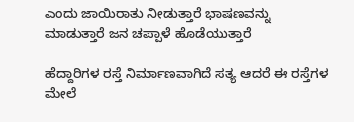ಎಂದು ಜಾಯಿರಾತು ನೀಡುತ್ತಾರೆ ಭಾಷಣವನ್ನು ಮಾಡುತ್ತಾರೆ ಜನ ಚಪ್ಪಾಳೆ ಹೊಡೆಯುತ್ತಾರೆ

ಹೆದ್ದಾರಿಗಳ ರಸ್ತೆ ನಿರ್ಮಾಣವಾಗಿದೆ ಸತ್ಯ ಆದರೆ ಈ ರಸ್ತೆಗಳ ಮೇಲೆ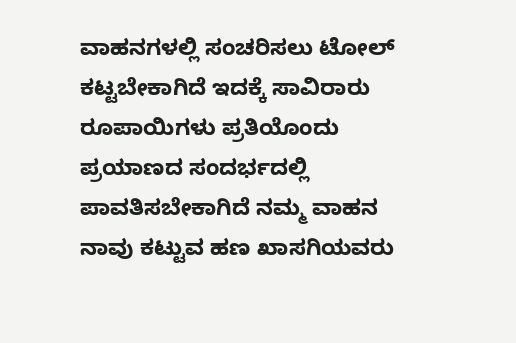ವಾಹನಗಳಲ್ಲಿ ಸಂಚರಿಸಲು ಟೋಲ್ ಕಟ್ಟಬೇಕಾಗಿದೆ ಇದಕ್ಕೆ ಸಾವಿರಾರು ರೂಪಾಯಿಗಳು ಪ್ರತಿಯೊಂದು ಪ್ರಯಾಣದ ಸಂದರ್ಭದಲ್ಲಿ ಪಾವತಿಸಬೇಕಾಗಿದೆ ನಮ್ಮ ವಾಹನ ನಾವು ಕಟ್ಟುವ ಹಣ ಖಾಸಗಿಯವರು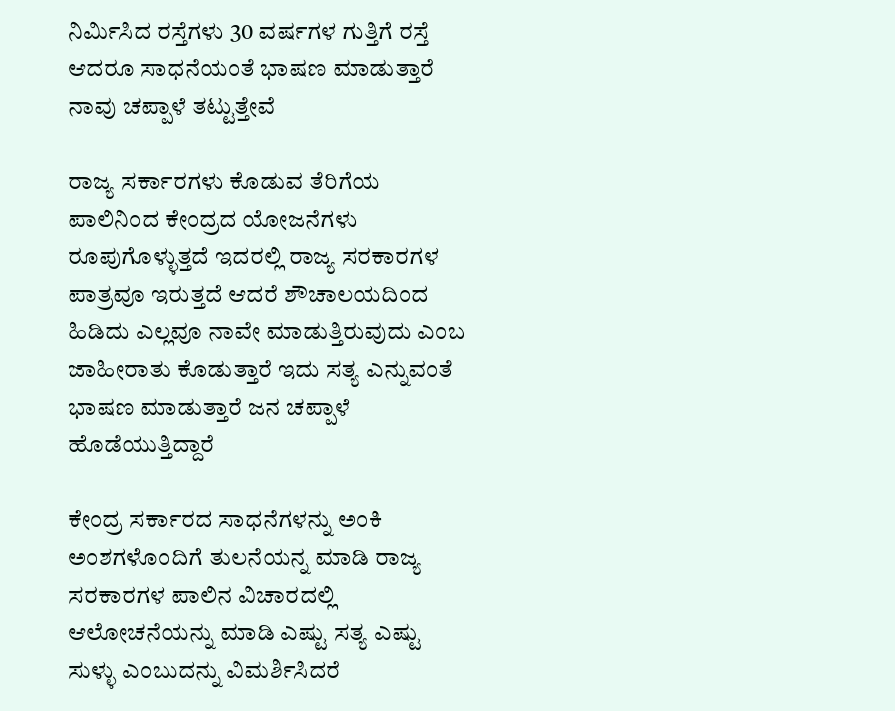ನಿರ್ಮಿಸಿದ ರಸ್ತೆಗಳು 30 ವರ್ಷಗಳ ಗುತ್ತಿಗೆ ರಸ್ತೆ ಆದರೂ ಸಾಧನೆಯಂತೆ ಭಾಷಣ ಮಾಡುತ್ತಾರೆ ನಾವು ಚಪ್ಪಾಳೆ ತಟ್ಟುತ್ತೇವೆ

ರಾಜ್ಯ ಸರ್ಕಾರಗಳು ಕೊಡುವ ತೆರಿಗೆಯ ಪಾಲಿನಿಂದ ಕೇಂದ್ರದ ಯೋಜನೆಗಳು ರೂಪುಗೊಳ್ಳುತ್ತದೆ ಇದರಲ್ಲಿ ರಾಜ್ಯ ಸರಕಾರಗಳ ಪಾತ್ರವೂ ಇರುತ್ತದೆ ಆದರೆ ಶೌಚಾಲಯದಿಂದ ಹಿಡಿದು ಎಲ್ಲವೂ ನಾವೇ ಮಾಡುತ್ತಿರುವುದು ಎಂಬ ಜಾಹೀರಾತು ಕೊಡುತ್ತಾರೆ ಇದು ಸತ್ಯ ಎನ್ನುವಂತೆ ಭಾಷಣ ಮಾಡುತ್ತಾರೆ ಜನ ಚಪ್ಪಾಳೆ ಹೊಡೆಯುತ್ತಿದ್ದಾರೆ

ಕೇಂದ್ರ ಸರ್ಕಾರದ ಸಾಧನೆಗಳನ್ನು ಅಂಕಿ ಅಂಶಗಳೊಂದಿಗೆ ತುಲನೆಯನ್ನ ಮಾಡಿ ರಾಜ್ಯ ಸರಕಾರಗಳ ಪಾಲಿನ ವಿಚಾರದಲ್ಲಿ ಆಲೋಚನೆಯನ್ನು ಮಾಡಿ ಎಷ್ಟು ಸತ್ಯ ಎಷ್ಟು ಸುಳ್ಳು ಎಂಬುದನ್ನು ವಿಮರ್ಶಿಸಿದರೆ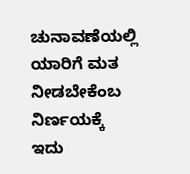ಚುನಾವಣೆಯಲ್ಲಿ ಯಾರಿಗೆ ಮತ ನೀಡಬೇಕೆಂಬ ನಿರ್ಣಯಕ್ಕೆ
ಇದು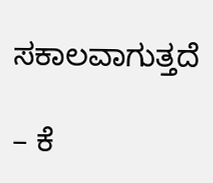ಸಕಾಲವಾಗುತ್ತದೆ

– ಕೆ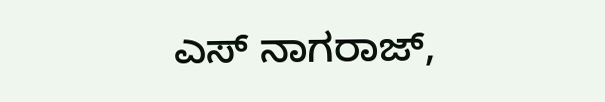ಎಸ್ ನಾಗರಾಜ್,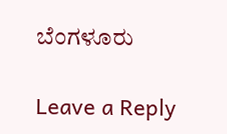ಬೆಂಗಳೂರು

Leave a Reply